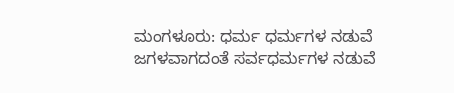ಮಂಗಳೂರು: ಧರ್ಮ ಧರ್ಮಗಳ ನಡುವೆ ಜಗಳವಾಗದಂತೆ ಸರ್ವಧರ್ಮಗಳ ನಡುವೆ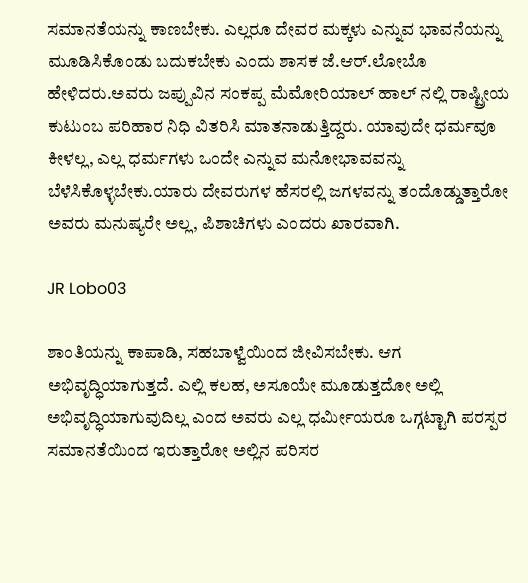ಸಮಾನತೆಯನ್ನು ಕಾಣಬೇಕು. ಎಲ್ಲರೂ ದೇವರ ಮಕ್ಕಳು ಎನ್ನುವ ಭಾವನೆಯನ್ನು ಮೂಡಿಸಿಕೊಂಡು ಬದುಕಬೇಕು ಎಂದು ಶಾಸಕ ಜೆ.ಆರ್.ಲೋಬೊ ಹೇಳಿದರು.ಅವರು ಜಪ್ಪುವಿನ ಸಂಕಪ್ಪ ಮೆಮೋರಿಯಾಲ್ ಹಾಲ್ ನಲ್ಲಿ ರಾಷ್ಟ್ರೀಯ ಕುಟುಂಬ ಪರಿಹಾರ ನಿಧಿ ವಿತರಿಸಿ ಮಾತನಾಡುತ್ತಿದ್ದರು. ಯಾವುದೇ ಧರ್ಮವೂ ಕೀಳಲ್ಲ, ಎಲ್ಲ ಧರ್ಮಗಳು ಒಂದೇ ಎನ್ನುವ ಮನೋಭಾವವನ್ನು ಬೆಳೆಸಿಕೊಳ್ಳಬೇಕು.ಯಾರು ದೇವರುಗಳ ಹೆಸರಲ್ಲಿ ಜಗಳವನ್ನು ತಂದೊಡ್ಡುತ್ತಾರೋ ಅವರು ಮನುಷ್ಯರೇ ಅಲ್ಲ, ಪಿಶಾಚಿಗಳು ಎಂದರು ಖಾರವಾಗಿ.

JR Lobo03

ಶಾಂತಿಯನ್ನು ಕಾಪಾಡಿ, ಸಹಬಾಳ್ವೆಯಿಂದ ಜೀವಿಸಬೇಕು. ಆಗ ಅಭಿವೃದ್ಧಿಯಾಗುತ್ತದೆ. ಎಲ್ಲಿ ಕಲಹ, ಅಸೂಯೇ ಮೂಡುತ್ತದೋ ಅಲ್ಲಿ ಅಭಿವೃದ್ಧಿಯಾಗುವುದಿಲ್ಲ ಎಂದ ಅವರು ಎಲ್ಲ ಧರ್ಮೀಯರೂ ಒಗ್ಗಟ್ಟಾಗಿ ಪರಸ್ಪರ ಸಮಾನತೆಯಿಂದ ಇರುತ್ತಾರೋ ಅಲ್ಲಿನ ಪರಿಸರ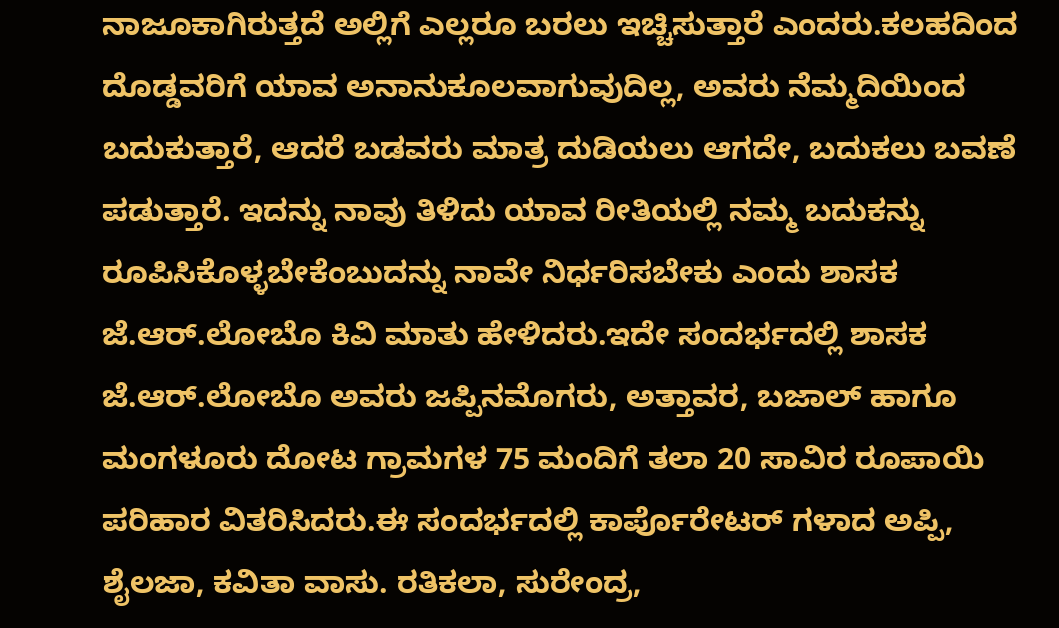ನಾಜೂಕಾಗಿರುತ್ತದೆ ಅಲ್ಲಿಗೆ ಎಲ್ಲರೂ ಬರಲು ಇಚ್ಚಿಸುತ್ತಾರೆ ಎಂದರು.ಕಲಹದಿಂದ ದೊಡ್ಡವರಿಗೆ ಯಾವ ಅನಾನುಕೂಲವಾಗುವುದಿಲ್ಲ, ಅವರು ನೆಮ್ಮದಿಯಿಂದ ಬದುಕುತ್ತಾರೆ, ಆದರೆ ಬಡವರು ಮಾತ್ರ ದುಡಿಯಲು ಆಗದೇ, ಬದುಕಲು ಬವಣೆ ಪಡುತ್ತಾರೆ. ಇದನ್ನು ನಾವು ತಿಳಿದು ಯಾವ ರೀತಿಯಲ್ಲಿ ನಮ್ಮ ಬದುಕನ್ನು ರೂಪಿಸಿಕೊಳ್ಳಬೇಕೆಂಬುದನ್ನು ನಾವೇ ನಿರ್ಧರಿಸಬೇಕು ಎಂದು ಶಾಸಕ ಜೆ.ಆರ್.ಲೋಬೊ ಕಿವಿ ಮಾತು ಹೇಳಿದರು.ಇದೇ ಸಂದರ್ಭದಲ್ಲಿ ಶಾಸಕ ಜೆ.ಆರ್.ಲೋಬೊ ಅವರು ಜಪ್ಪಿನಮೊಗರು, ಅತ್ತಾವರ, ಬಜಾಲ್ ಹಾಗೂ ಮಂಗಳೂರು ದೋಟ ಗ್ರಾಮಗಳ 75 ಮಂದಿಗೆ ತಲಾ 20 ಸಾವಿರ ರೂಪಾಯಿ ಪರಿಹಾರ ವಿತರಿಸಿದರು.ಈ ಸಂದರ್ಭದಲ್ಲಿ ಕಾರ್ಪೊರೇಟರ್ ಗಳಾದ ಅಪ್ಪಿ, ಶೈಲಜಾ, ಕವಿತಾ ವಾಸು. ರತಿಕಲಾ, ಸುರೇಂದ್ರ,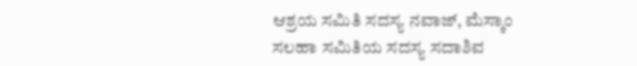ಆಶ್ರಯ ಸಮಿತಿ ಸದಸ್ಯ ನವಾಜ್, ಮೆಸ್ಕಾಂ ಸಲಹಾ ಸಮಿತಿಯ ಸದಸ್ಯ ಸದಾಶಿವ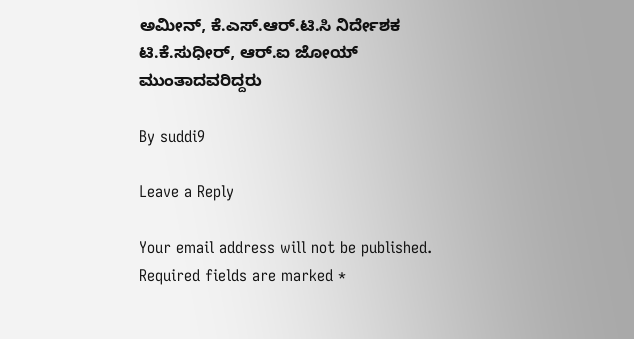ಅಮೀನ್, ಕೆ.ಎಸ್.ಆರ್.ಟಿ.ಸಿ ನಿರ್ದೇಶಕ ಟಿ.ಕೆ.ಸುಧೀರ್, ಆರ್.ಐ ಜೋಯ್ ಮುಂತಾದವರಿದ್ದರು

By suddi9

Leave a Reply

Your email address will not be published. Required fields are marked *